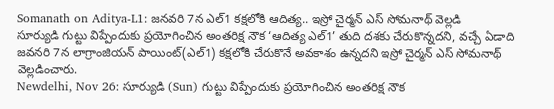Somanath on Aditya-L1: జనవరి 7న ఎల్1 కక్షలోకి ఆదిత్య.. ఇస్రో చైర్మన్ ఎస్ సోమనాథ్ వెల్లడి
సూర్యుడి గుట్టు విప్పేందుకు ప్రయోగించిన అంతరిక్ష నౌక ‘ఆదిత్య ఎల్1’ తుది దశకు చేరుకొన్నదని, వచ్చే ఏడాది జవనరి 7న లాగ్రాంజియన్ పాయింట్(ఎల్1) కక్షలోకి చేరుకొనే అవకాశం ఉన్నదని ఇస్రో చైర్మన్ ఎస్ సోమనాథ్ వెల్లడించారు.
Newdelhi, Nov 26: సూర్యుడి (Sun) గుట్టు విప్పేందుకు ప్రయోగించిన అంతరిక్ష నౌక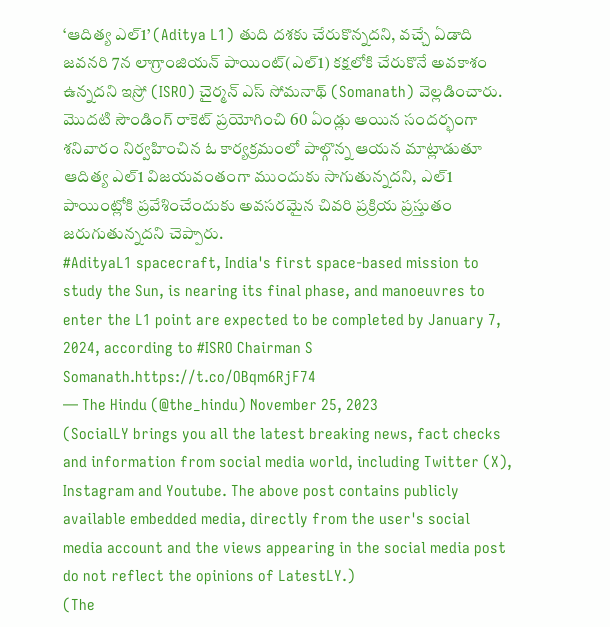‘ఆదిత్య ఎల్1’ (Aditya L1) తుది దశకు చేరుకొన్నదని, వచ్చే ఏడాది జవనరి 7న లాగ్రాంజియన్ పాయింట్(ఎల్1) కక్షలోకి చేరుకొనే అవకాశం ఉన్నదని ఇస్రో (ISRO) చైర్మన్ ఎస్ సోమనాథ్ (Somanath) వెల్లడించారు. మొదటి సౌండింగ్ రాకెట్ ప్రయోగించి 60 ఏండ్లు అయిన సందర్భంగా శనివారం నిర్వహించిన ఓ కార్యక్రమంలో పాల్గొన్న ఆయన మాట్లాడుతూ ఆదిత్య ఎల్1 విజయవంతంగా ముందుకు సాగుతున్నదని, ఎల్1 పాయింట్లోకి ప్రవేశించేందుకు అవసరమైన చివరి ప్రక్రియ ప్రస్తుతం జరుగుతున్నదని చెప్పారు.
#AdityaL1 spacecraft, India's first space-based mission to study the Sun, is nearing its final phase, and manoeuvres to enter the L1 point are expected to be completed by January 7, 2024, according to #ISRO Chairman S Somanath.https://t.co/OBqm6RjF74
— The Hindu (@the_hindu) November 25, 2023
(SocialLY brings you all the latest breaking news, fact checks and information from social media world, including Twitter (X), Instagram and Youtube. The above post contains publicly available embedded media, directly from the user's social media account and the views appearing in the social media post do not reflect the opinions of LatestLY.)
(The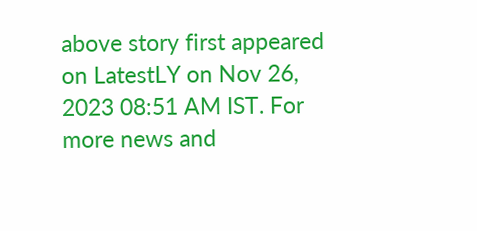above story first appeared on LatestLY on Nov 26, 2023 08:51 AM IST. For more news and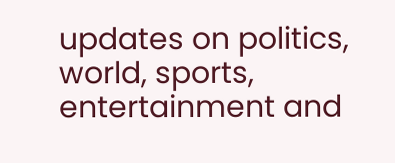updates on politics, world, sports, entertainment and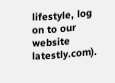lifestyle, log on to our website latestly.com).